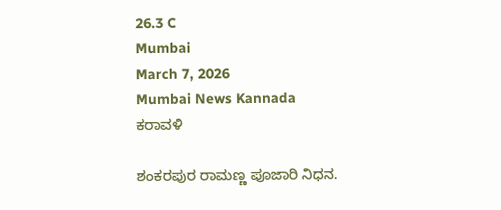26.3 C
Mumbai
March 7, 2026
Mumbai News Kannada
ಕರಾವಳಿ

ಶಂಕರಪುರ ರಾಮಣ್ಣ ಪೂಜಾರಿ ನಿಧನ.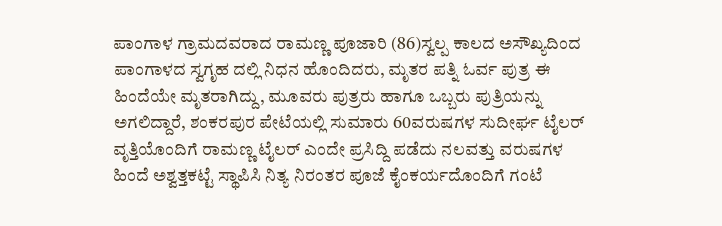ಪಾಂಗಾಳ ಗ್ರಾಮದವರಾದ ರಾಮಣ್ಣ ಪೂಜಾರಿ (86)ಸ್ವಲ್ಪ ಕಾಲದ ಅಸೌಖ್ಯದಿಂದ ಪಾಂಗಾಳದ ಸ್ವಗೃಹ ದಲ್ಲಿ ನಿಧನ ಹೊಂದಿದರು, ಮೃತರ ಪತ್ನಿ ಓರ್ವ ಪುತ್ರ ಈ ಹಿಂದೆಯೇ ಮೃತರಾಗಿದ್ದು, ಮೂವರು ಪುತ್ರರು ಹಾಗೂ ಒಬ್ಬರು ಪುತ್ರಿಯನ್ನು ಅಗಲಿದ್ದಾರೆ, ಶಂಕರಪುರ ಪೇಟೆಯಲ್ಲಿ ಸುಮಾರು 60ವರುಷಗಳ ಸುದೀರ್ಘ ಟೈಲರ್ ವೃತ್ತಿಯೊಂದಿಗೆ ರಾಮಣ್ಣ ಟೈಲರ್ ಎಂದೇ ಪ್ರಸಿದ್ದಿ ಪಡೆದು ನಲವತ್ತು ವರುಷಗಳ ಹಿಂದೆ ಅಶ್ವತ್ತಕಟ್ಟೆ ಸ್ಥಾಪಿಸಿ ನಿತ್ಯ ನಿರಂತರ ಪೂಜೆ ಕೈಂಕರ್ಯದೊಂದಿಗೆ ಗಂಟೆ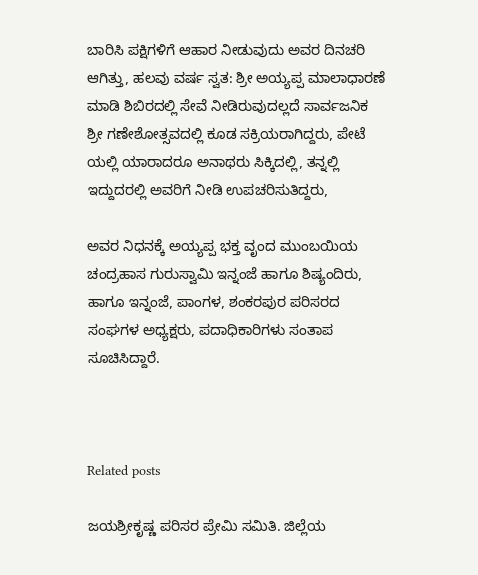ಬಾರಿಸಿ ಪಕ್ಷಿಗಳಿಗೆ ಆಹಾರ ನೀಡುವುದು ಅವರ ದಿನಚರಿ ಆಗಿತ್ತು, ಹಲವು ವರ್ಷ ಸ್ವತ: ಶ್ರೀ ಅಯ್ಯಪ್ಪ ಮಾಲಾಧಾರಣೆ ಮಾಡಿ ಶಿಬಿರದಲ್ಲಿ ಸೇವೆ ನೀಡಿರುವುದಲ್ಲದೆ ಸಾರ್ವಜನಿಕ ಶ್ರೀ ಗಣೇಶೋತ್ಸವದಲ್ಲಿ ಕೂಡ ಸಕ್ರಿಯರಾಗಿದ್ದರು, ಪೇಟೆ ಯಲ್ಲಿ ಯಾರಾದರೂ ಅನಾಥರು ಸಿಕ್ಕಿದಲ್ಲಿ, ತನ್ನಲ್ಲಿ ಇದ್ದುದರಲ್ಲಿ ಅವರಿಗೆ ನೀಡಿ ಉಪಚರಿಸುತಿದ್ದರು,

ಅವರ ನಿಧನಕ್ಕೆ ಅಯ್ಯಪ್ಪ ಭಕ್ತ ವೃಂದ ಮುಂಬಯಿಯ ಚಂದ್ರಹಾಸ ಗುರುಸ್ವಾಮಿ ಇನ್ನಂಜೆ ಹಾಗೂ ಶಿಷ್ಯಂದಿರು, ಹಾಗೂ ಇನ್ನಂಜೆ, ಪಾಂಗಳ, ಶಂಕರಪುರ ಪರಿಸರದ ಸಂಘಗಳ ಅಧ್ಯಕ್ಷರು, ಪದಾಧಿಕಾರಿಗಳು ಸಂತಾಪ ಸೂಚಿಸಿದ್ದಾರೆ.



Related posts

ಜಯಶ್ರೀಕೃಷ್ಣ ಪರಿಸರ ಪ್ರೇಮಿ ಸಮಿತಿ. ಜಿಲ್ಲೆಯ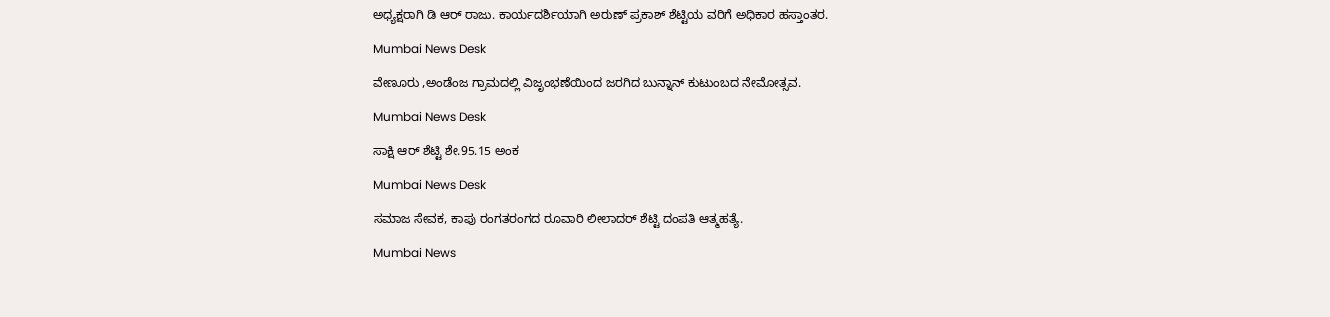ಅಧ್ಯಕ್ಷರಾಗಿ ಡಿ ಆರ್ ರಾಜು. ಕಾರ್ಯದರ್ಶಿಯಾಗಿ ಅರುಣ್ ಪ್ರಕಾಶ್ ಶೆಟ್ಟಿಯ ವರಿಗೆ ಅಧಿಕಾರ ಹಸ್ತಾಂತರ.

Mumbai News Desk

ವೇಣೂರು ,ಅಂಡೆಂಜ ಗ್ರಾಮದಲ್ಲಿ ವಿಜೃಂಭಣೆಯಿಂದ ಜರಗಿದ ಬುನ್ನಾನ್ ಕುಟುಂಬದ ನೇಮೋತ್ಸವ.

Mumbai News Desk

ಸಾಕ್ಷಿ ಆರ್ ಶೆಟ್ಟಿ ಶೇ.95.15 ಅಂಕ

Mumbai News Desk

ಸಮಾಜ ಸೇವಕ, ಕಾಪು ರಂಗತರಂಗದ ರೂವಾರಿ ಲೀಲಾದರ್ ಶೆಟ್ಟಿ ದಂಪತಿ ಆತ್ಮಹತ್ಯೆ.

Mumbai News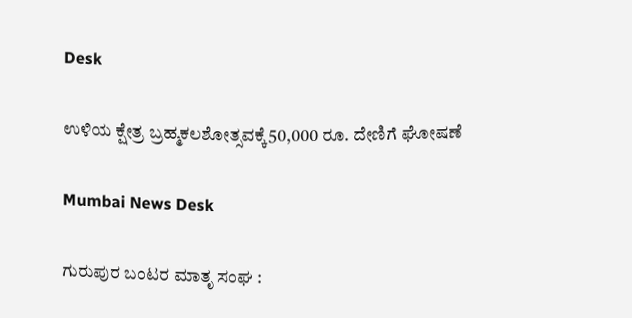Desk

ಉಳಿಯ ಕ್ಷೇತ್ರ ಬ್ರಹ್ಮಕಲಶೋತ್ಸವಕ್ಕೆ50,000 ರೂ. ದೇಣಿಗೆ ಘೋಷಣೆ

Mumbai News Desk

ಗುರುಪುರ ಬಂಟರ ಮಾತೃ ಸಂಘ :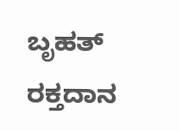ಬೃಹತ್ ರಕ್ತದಾನ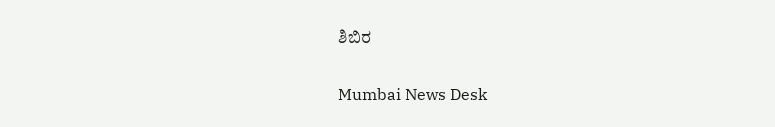ಶಿಬಿರ

Mumbai News Desk